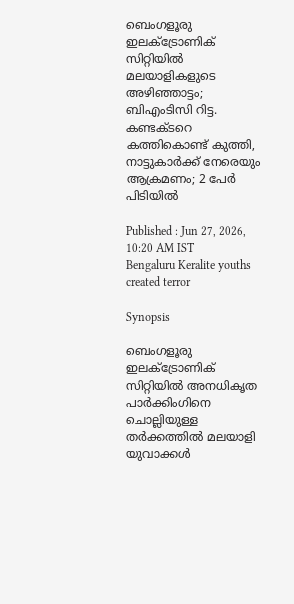ബെംഗളൂരു ഇലക്ട്രോണിക് സിറ്റിയിൽ മലയാളികളുടെ അഴിഞ്ഞാട്ടം; ബിഎംടിസി റിട്ട. കണ്ടക്ടറെ കത്തികൊണ്ട് കുത്തി, നാട്ടുകാർക്ക് നേരെയും ആക്രമണം; 2 പേർ പിടിയിൽ

Published : Jun 27, 2026, 10:20 AM IST
Bengaluru Keralite youths created terror

Synopsis

ബെംഗളൂരു ഇലക്ട്രോണിക് സിറ്റിയിൽ അനധികൃത പാർക്കിംഗിനെ ചൊല്ലിയുള്ള തർക്കത്തിൽ മലയാളി യുവാക്കൾ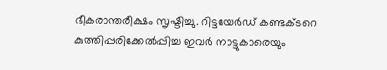ഭീകരാന്തരീക്ഷം സൃഷ്ടിച്ചു. റിട്ടയേർഡ് കണ്ടക്ടറെ കുത്തിപ്പരിക്കേൽപ്പിച്ച ഇവർ നാട്ടുകാരെയും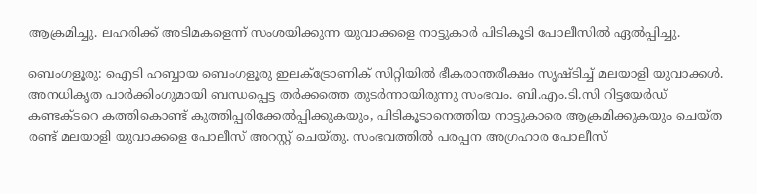ആക്രമിച്ചു. ലഹരിക്ക് അടിമകളെന്ന് സംശയിക്കുന്ന യുവാക്കളെ നാട്ടുകാർ പിടികൂടി പോലീസിൽ ഏൽപ്പിച്ചു.

ബെംഗളൂരു: ഐടി ഹബ്ബായ ബെംഗളൂരു ഇലക്ട്രോണിക് സിറ്റിയിൽ ഭീകരാന്തരീക്ഷം സൃഷ്ടിച്ച് മലയാളി യുവാക്കൾ. അനധികൃത പാർക്കിംഗുമായി ബന്ധപ്പെട്ട തർക്കത്തെ തുടർന്നായിരുന്നു സംഭവം. ബി.എം.ടി.സി റിട്ടയേർഡ് കണ്ടക്ടറെ കത്തികൊണ്ട് കുത്തിപ്പരിക്കേൽപ്പിക്കുകയും, പിടികൂടാനെത്തിയ നാട്ടുകാരെ ആക്രമിക്കുകയും ചെയ്ത രണ്ട് മലയാളി യുവാക്കളെ പോലീസ് അറസ്റ്റ് ചെയ്തു. സംഭവത്തിൽ പരപ്പന അഗ്രഹാര പോലീസ്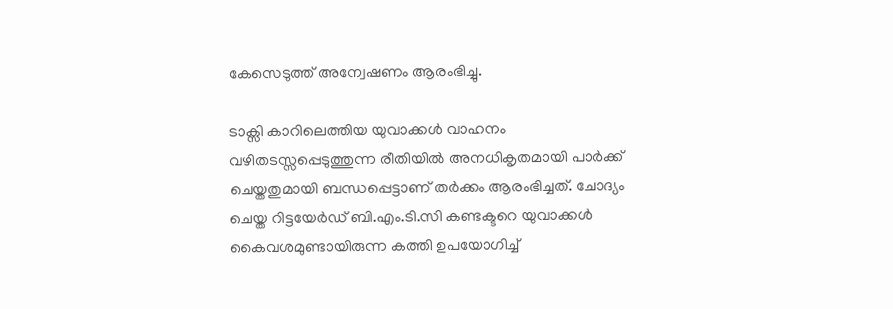കേസെടുത്ത് അന്വേഷണം ആരംഭിച്ചു.

ടാക്സി കാറിലെത്തിയ യുവാക്കൾ വാഹനം വഴിതടസ്സപ്പെടുത്തുന്ന രീതിയിൽ അനധികൃതമായി പാർക്ക് ചെയ്തതുമായി ബന്ധപ്പെട്ടാണ് തർക്കം ആരംഭിച്ചത്. ചോദ്യം ചെയ്ത റിട്ടയേർഡ് ബി.എം.ടി.സി കണ്ടക്ടറെ യുവാക്കൾ കൈവശമുണ്ടായിരുന്ന കത്തി ഉപയോഗിച്ച്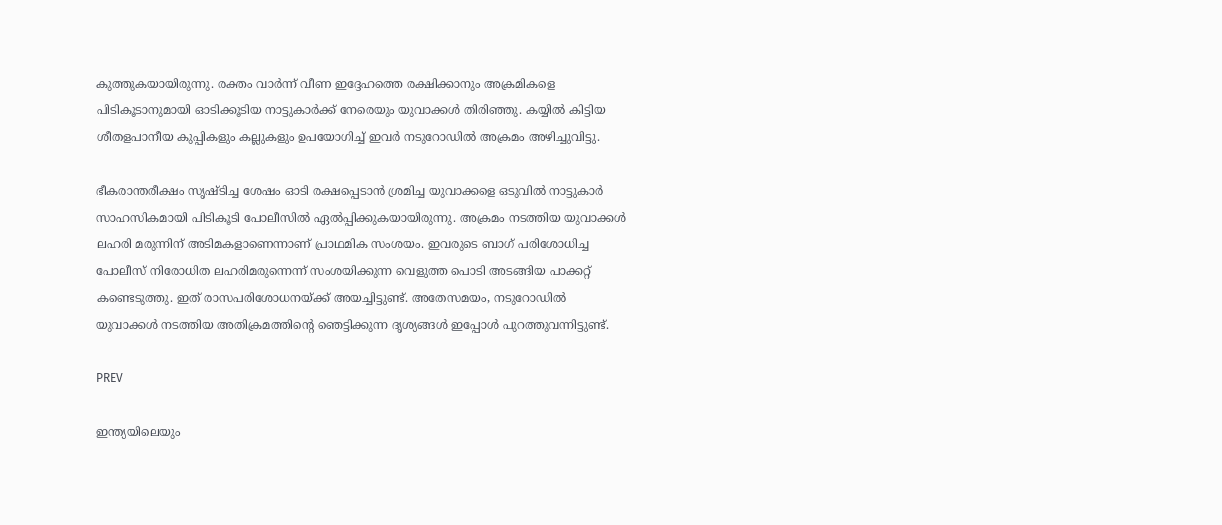കുത്തുകയായിരുന്നു. രക്തം വാർന്ന് വീണ ഇദ്ദേഹത്തെ രക്ഷിക്കാനും അക്രമികളെ പിടികൂടാനുമായി ഓടിക്കൂടിയ നാട്ടുകാർക്ക് നേരെയും യുവാക്കൾ തിരിഞ്ഞു. കയ്യിൽ കിട്ടിയ ശീതളപാനീയ കുപ്പികളും കല്ലുകളും ഉപയോഗിച്ച് ഇവർ നടുറോഡിൽ അക്രമം അഴിച്ചുവിട്ടു.

ഭീകരാന്തരീക്ഷം സൃഷ്ടിച്ച ശേഷം ഓടി രക്ഷപ്പെടാൻ ശ്രമിച്ച യുവാക്കളെ ഒടുവിൽ നാട്ടുകാർ സാഹസികമായി പിടികൂടി പോലീസിൽ ഏൽപ്പിക്കുകയായിരുന്നു. അക്രമം നടത്തിയ യുവാക്കൾ ലഹരി മരുന്നിന് അടിമകളാണെന്നാണ് പ്രാഥമിക സംശയം. ഇവരുടെ ബാഗ് പരിശോധിച്ച പോലീസ് നിരോധിത ലഹരിമരുന്നെന്ന് സംശയിക്കുന്ന വെളുത്ത പൊടി അടങ്ങിയ പാക്കറ്റ് കണ്ടെടുത്തു. ഇത് രാസപരിശോധനയ്ക്ക് അയച്ചിട്ടുണ്ട്. അതേസമയം, നടുറോഡിൽ യുവാക്കൾ നടത്തിയ അതിക്രമത്തിന്റെ ഞെട്ടിക്കുന്ന ദൃശ്യങ്ങൾ ഇപ്പോൾ പുറത്തുവന്നിട്ടുണ്ട്.

PREV

ഇന്ത്യയിലെയും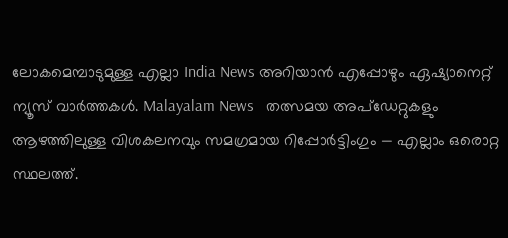ലോകമെമ്പാടുമുള്ള എല്ലാ India News അറിയാൻ എപ്പോഴും ഏഷ്യാനെറ്റ് ന്യൂസ് വാർത്തകൾ. Malayalam News   തത്സമയ അപ്‌ഡേറ്റുകളും ആഴത്തിലുള്ള വിശകലനവും സമഗ്രമായ റിപ്പോർട്ടിംഗും — എല്ലാം ഒരൊറ്റ സ്ഥലത്ത്.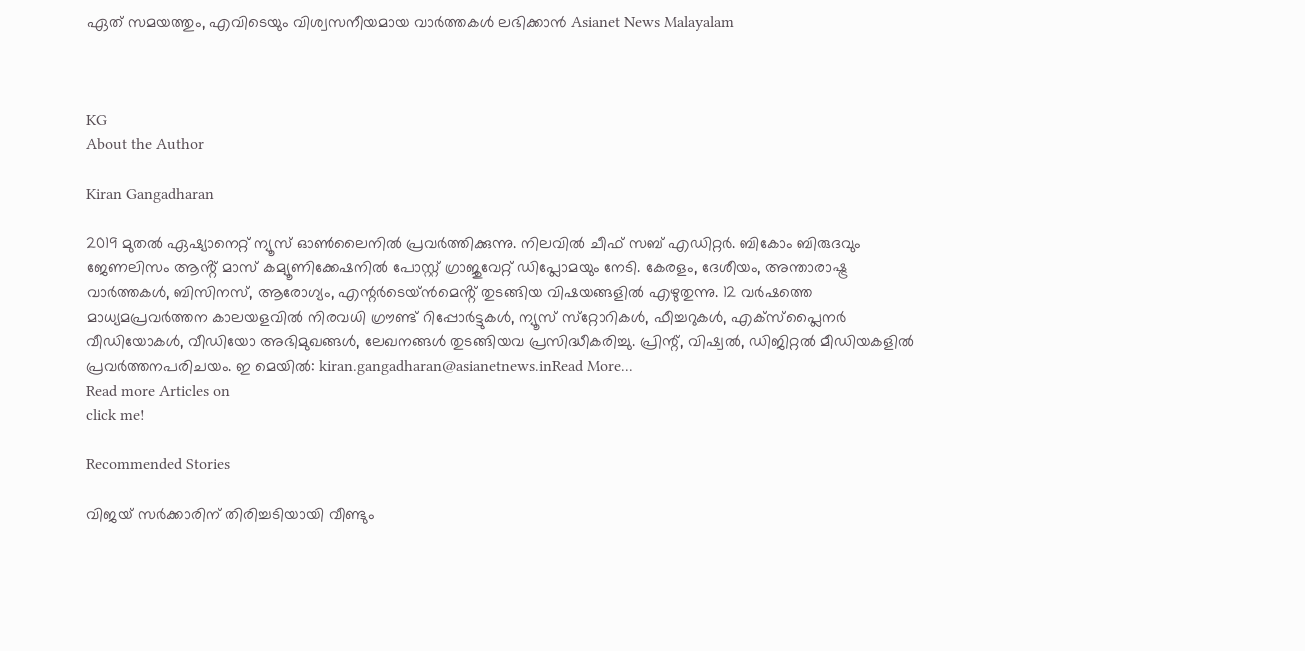ഏത് സമയത്തും, എവിടെയും വിശ്വസനീയമായ വാർത്തകൾ ലഭിക്കാൻ Asianet News Malayalam



KG
About the Author

Kiran Gangadharan

2019 മുതല്‍ ഏഷ്യാനെറ്റ് ന്യൂസ് ഓണ്‍ലൈനില്‍ പ്രവര്‍ത്തിക്കുന്നു. നിലവില്‍ ചീഫ് സബ് എഡിറ്റർ. ബികോം ബിരുദവും ജേണലിസം ആൻ്റ് മാസ് കമ്യൂണിക്കേഷനിൽ പോസ്റ്റ് ഗ്രാജുവേറ്റ് ഡിപ്ലോമയും നേടി. കേരളം, ദേശീയം, അന്താരാഷ്ട്ര വാര്‍ത്തകള്‍, ബിസിനസ്, ആരോഗ്യം, എന്റർടെയ്ൻമെൻ്റ് തുടങ്ങിയ വിഷയങ്ങളില്‍ എഴുതുന്നു. 12 വര്‍ഷത്തെ മാധ്യമപ്രവര്‍ത്തന കാലയളവില്‍ നിരവധി ഗ്രൗണ്ട് റിപ്പോര്‍ട്ടുകള്‍, ന്യൂസ് സ്‌റ്റോറികള്‍, ഫീച്ചറുകള്‍, എക്‌സ്‌പ്ലൈന‍ർ വീഡിയോകൾ, വീഡിയോ അഭിമുഖങ്ങള്‍, ലേഖനങ്ങള്‍ തുടങ്ങിയവ പ്രസിദ്ധീകരിച്ചു. പ്രിന്റ്, വിഷ്വല്‍, ഡിജിറ്റല്‍ മീഡിയകളില്‍ പ്രവര്‍ത്തനപരിചയം. ഇ മെയില്‍: kiran.gangadharan@asianetnews.inRead More...
Read more Articles on
click me!

Recommended Stories

വിജയ് സർക്കാരിന് തിരിച്ചടിയായി വീണ്ടും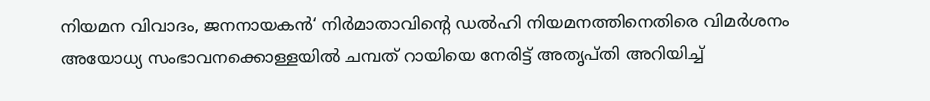നിയമന വിവാദം, ജനനായകൻ‘ നിർമാതാവിന്റെ ഡൽഹി നിയമനത്തിനെതിരെ വിമർശനം
അയോധ്യ സംഭാവനക്കൊള്ളയിൽ ചമ്പത് റായിയെ നേരിട്ട് അതൃപ്തി അറിയിച്ച്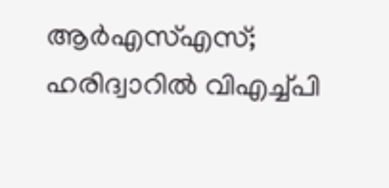ആർഎസ്എസ്; ഹരിദ്വാറിൽ വിഎച്ച്പി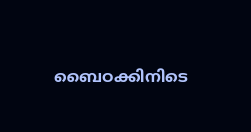ബൈഠക്കിനിടെ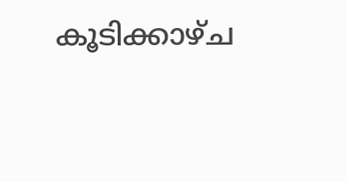കൂടിക്കാഴ്ച